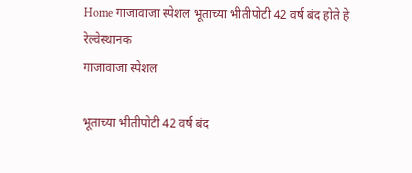Home गाजावाजा स्पेशल भूताच्या भीतीपोटी 42 वर्ष बंद होते हे रेल्वेस्थानक
गाजावाजा स्पेशल

भूताच्या भीतीपोटी 42 वर्ष बंद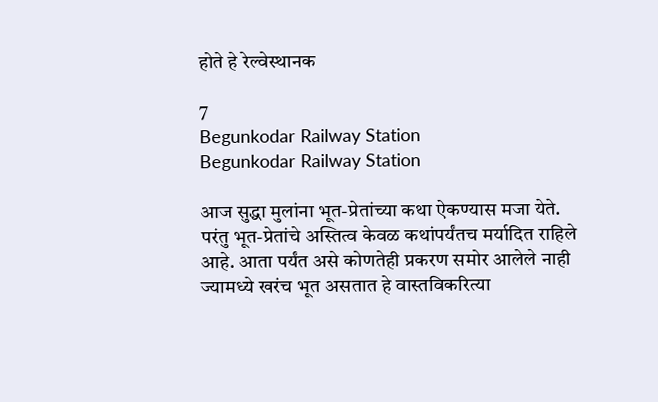होते हे रेल्वेस्थानक

7
Begunkodar Railway Station
Begunkodar Railway Station

आज सुद्धा मुलांना भूत-प्रेतांच्या कथा ऐकण्यास मजा येते. परंतु भूत-प्रेतांचे अस्तित्व केवळ कथांपर्यंतच मर्यादित राहिले आहे. आता पर्यंत असे कोणतेही प्रकरण समोर आलेले नाही ज्यामध्ये खरंच भूत असतात हे वास्तविकरित्या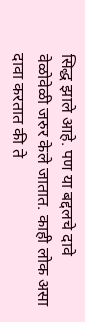सिद्ध झाले आहे. पण या बद्दलचे दावे वेळोवेळी जरुर केले जातात. काही लोक असा दावा करतात की ते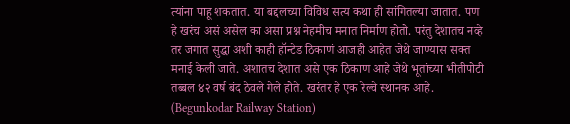त्यांना पाहू शकतात. या बद्दलच्या विविध सत्य कथा ही सांगितल्या जातात. पण हे खरंच असं असेल का असा प्रश्न नेहमीच मनात निर्माण होतो. परंतु देशातच नव्हे तर जगात सुद्धा अशी काही हॉन्टेड ठिकाणं आजही आहेत जेथे जाण्यास सक्त मनाई केली जाते. अशातच देशात असे एक ठिकाण आहे जेथे भूतांच्या भीतीपोटी तब्बल ४२ वर्ष बंद ठेवले गेले होते. खरंतर हे एक रेल्वे स्थानक आहे. (Begunkodar Railway Station)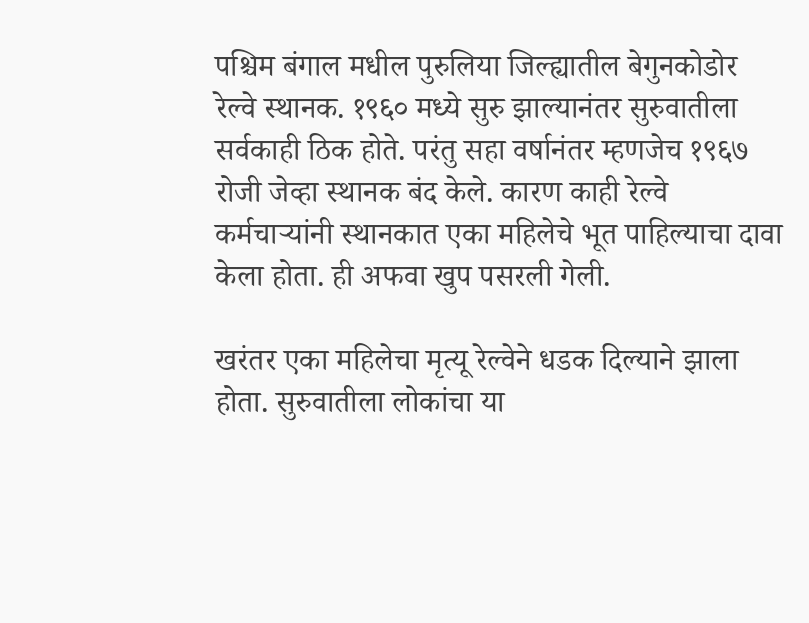पश्चिम बंगाल मधील पुरुलिया जिल्ह्यातील बेगुनकोडोर रेल्वे स्थानक. १९६० मध्ये सुरु झाल्यानंतर सुरुवातीला सर्वकाही ठिक होते. परंतु सहा वर्षानंतर म्हणजेच १९६७ रोजी जेव्हा स्थानक बंद केले. कारण काही रेल्वे कर्मचाऱ्यांनी स्थानकात एका महिलेचे भूत पाहिल्याचा दावा केला होता. ही अफवा खुप पसरली गेली.

खरंतर एका महिलेचा मृत्यू रेल्वेने धडक दिल्याने झाला होता. सुरुवातीला लोकांचा या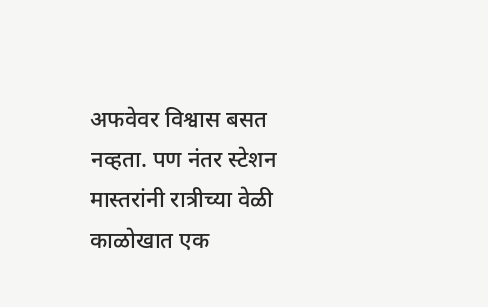अफवेवर विश्वास बसत नव्हता. पण नंतर स्टेशन मास्तरांनी रात्रीच्या वेळी काळोखात एक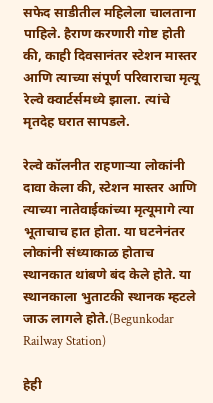सफेद साडीतील महिलेला चालताना पाहिले. हैराण करणारी गोष्ट होती की, काही दिवसानंतर स्टेशन मास्तर आणि त्याच्या संपूर्ण परिवाराचा मृत्यू रेल्वे क्वार्टर्समध्ये झाला. त्यांचे मृतदेह घरात सापडले.

रेल्वे कॉलनीत राहणाऱ्या लोकांनी दावा केला की, स्टेशन मास्तर आणि त्याच्या नातेवाईकांच्या मृत्यूमागे त्या भूताचाच हात होता. या घटनेनंतर लोकांनी संध्याकाळ होताच स्थानकात थांबणे बंद केले होते. या स्थानकाला भुताटकी स्थानक म्हटले जाऊ लागले होते.(Begunkodar Railway Station)

हेही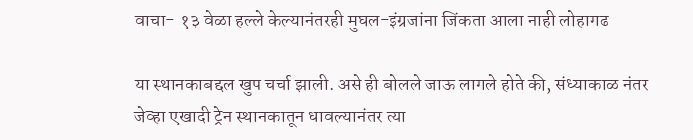वाचा- १३ वेळा हल्ले केल्यानंतरही मुघल-इंग्रजांना जिंकता आला नाही लोहागढ

या स्थानकाबद्दल खुप चर्चा झाली. असे ही बोलले जाऊ लागले होते की, संध्याकाळ नंतर जेव्हा एखादी ट्रेन स्थानकातून धावल्यानंतर त्या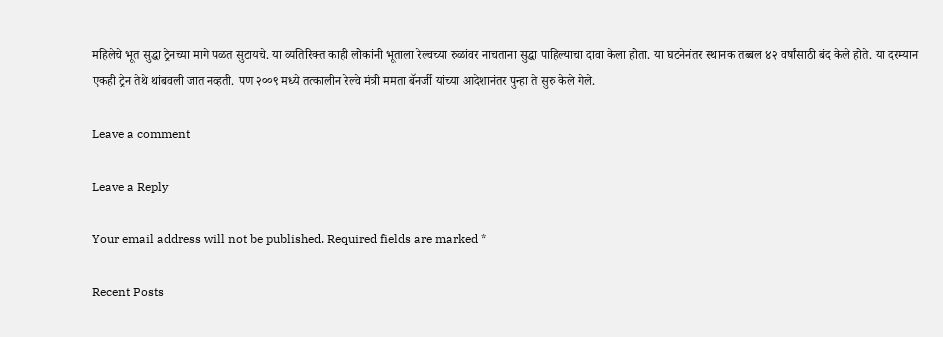महिलेचे भूत सुद्धा ट्रेनच्या मागे पळत सुटायचे. या व्यतिरिक्त काही लोकांनी भूताला रेल्वच्या रुळांवर नाचताना सुद्धा पाहिल्याचा दावा केला होता. या घटनेनंतर स्थानक तब्बल ४२ वर्षांसाठी बंद केले होते. या दरम्यान एकही ट्रेन तेथे थांबवली जात नव्हती. पण २००९ मध्ये तत्कालीन रेल्वे मंत्री ममता बॅनर्जी यांच्या आदेशानंतर पुन्हा ते सुरु केले गेले.

Leave a comment

Leave a Reply

Your email address will not be published. Required fields are marked *

Recent Posts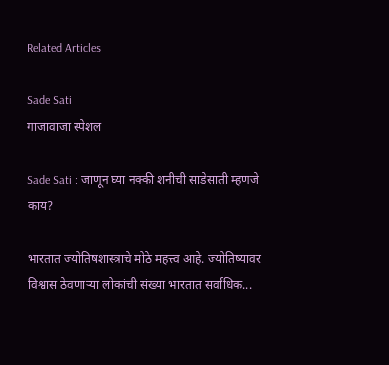Related Articles

Sade Sati
गाजावाजा स्पेशल

Sade Sati : जाणून घ्या नक्की शनीची साडेसाती म्हणजे काय?

भारतात ज्योतिषशास्त्राचे मोठे महत्त्व आहे. ज्योतिष्यावर विश्वास ठेवणाऱ्या लोकांची संख्या भारतात सर्वाधिक...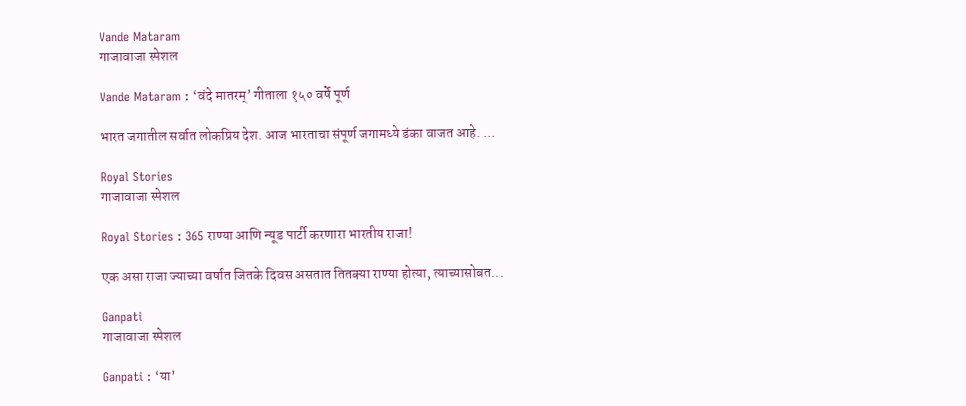Vande Mataram
गाजावाजा स्पेशल

Vande Mataram : ‘वंदे मातरम्’ गीताला १५० वर्षे पूर्ण

भारत जगातील सर्वात लोकप्रिय देश. आज भारताचा संपूर्ण जगामध्ये डंका वाजत आहे. ...

Royal Stories
गाजावाजा स्पेशल

Royal Stories : 365 राण्या आणि न्यूड पार्टी करणारा भारतीय राजा!

एक असा राजा ज्याच्या वर्षात जितके दिवस असतात तितक्या राण्या होत्या, त्याच्यासोबत...

Ganpati
गाजावाजा स्पेशल

Ganpati : ‘या’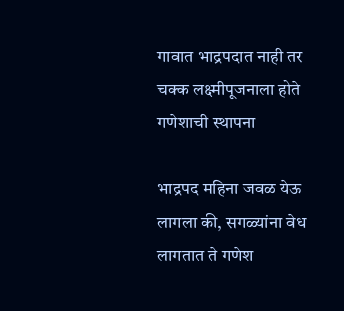गावात भाद्रपदात नाही तर चक्क लक्ष्मीपूजनाला होते गणेशाची स्थापना

भाद्रपद महिना जवळ येऊ लागला की, सगळ्यांना वेध लागतात ते गणेश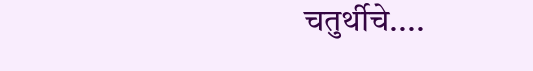चतुर्थीचे....